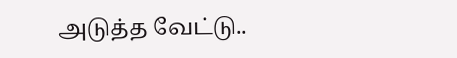அடுத்த வேட்டு..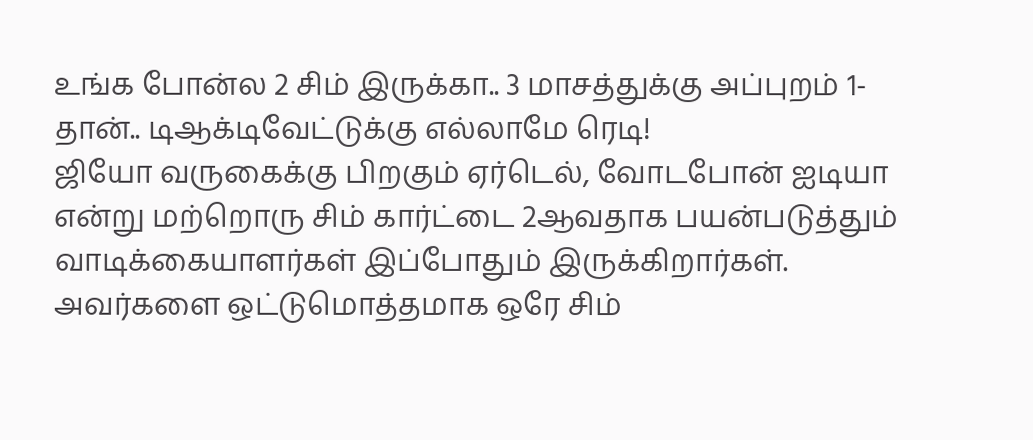உங்க போன்ல 2 சிம் இருக்கா.. 3 மாசத்துக்கு அப்புறம் 1-தான்.. டிஆக்டிவேட்டுக்கு எல்லாமே ரெடி!
ஜியோ வருகைக்கு பிறகும் ஏர்டெல், வோடபோன் ஐடியா என்று மற்றொரு சிம் கார்ட்டை 2ஆவதாக பயன்படுத்தும் வாடிக்கையாளர்கள் இப்போதும் இருக்கிறார்கள். அவர்களை ஒட்டுமொத்தமாக ஒரே சிம்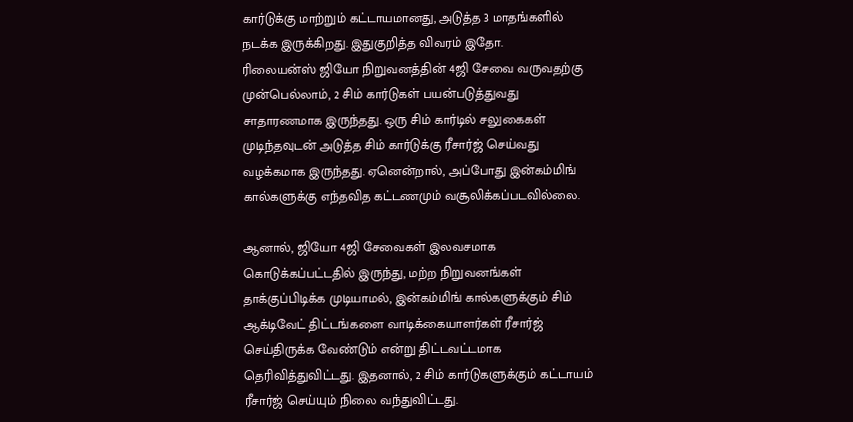கார்டுக்கு மாற்றும் கட்டாயமானது, அடுத்த 3 மாதங்களில் நடக்க இருக்கிறது. இதுகுறித்த விவரம் இதோ.
ரிலையன்ஸ் ஜியோ நிறுவனத்தின் 4ஜி சேவை வருவதற்கு முன்பெல்லாம், 2 சிம் கார்டுகள் பயன்படுத்துவது சாதாரணமாக இருந்தது. ஒரு சிம் கார்டில் சலுகைகள் முடிந்தவுடன் அடுத்த சிம் கார்டுக்கு ரீசார்ஜ் செய்வது வழக்கமாக இருந்தது. ஏனென்றால், அப்போது இன்கம்மிங் கால்களுக்கு எந்தவித கட்டணமும் வசூலிக்கப்படவில்லை.

ஆனால், ஜியோ 4ஜி சேவைகள் இலவசமாக கொடுக்கப்பட்டதில் இருந்து, மற்ற நிறுவனங்கள் தாக்குப்பிடிக்க முடியாமல், இன்கம்மிங் கால்களுக்கும் சிம் ஆக்டிவேட் திட்டங்களை வாடிக்கையாளர்கள் ரீசார்ஜ் செய்திருக்க வேண்டும் என்று திட்டவட்டமாக தெரிவித்துவிட்டது. இதனால், 2 சிம் கார்டுகளுக்கும் கட்டாயம் ரீசார்ஜ் செய்யும் நிலை வந்துவிட்டது.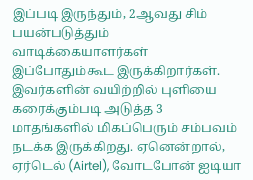இப்படி இருந்தும், 2ஆவது சிம் பயன்படுத்தும் வாடிக்கையாளர்கள் இப்போதும்கூட இருக்கிறார்கள். இவர்களின் வயிற்றில் புளியை கரைக்கும்படி அடுத்த 3 மாதங்களில் மிகப்பெரும் சம்பவம் நடக்க இருக்கிறது. ஏனென்றால், ஏர்டெல் (Airtel), வோடபோன் ஐடியா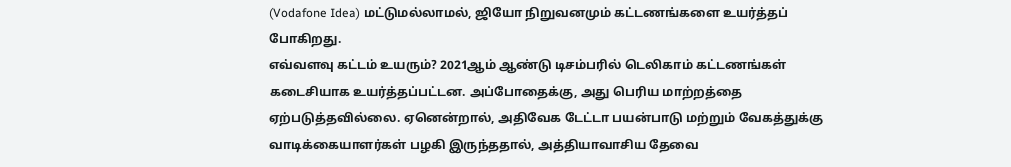(Vodafone Idea) மட்டுமல்லாமல், ஜியோ நிறுவனமும் கட்டணங்களை உயர்த்தப் போகிறது.
எவ்வளவு கட்டம் உயரும்? 2021ஆம் ஆண்டு டிசம்பரில் டெலிகாம் கட்டணங்கள் கடைசியாக உயர்த்தப்பட்டன. அப்போதைக்கு, அது பெரிய மாற்றத்தை ஏற்படுத்தவில்லை. ஏனென்றால், அதிவேக டேட்டா பயன்பாடு மற்றும் வேகத்துக்கு வாடிக்கையாளர்கள் பழகி இருந்ததால், அத்தியாவாசிய தேவை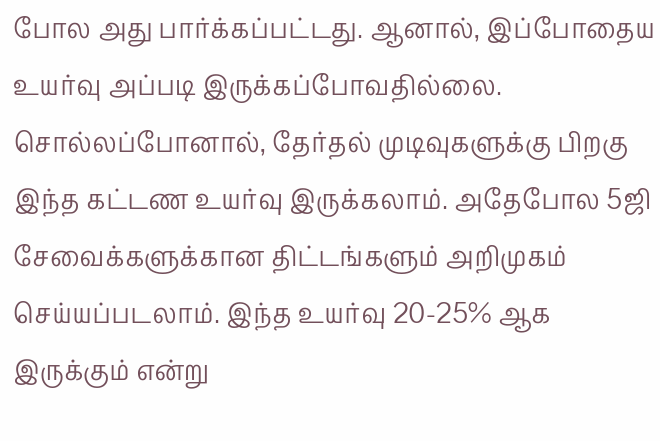போல அது பார்க்கப்பட்டது. ஆனால், இப்போதைய உயர்வு அப்படி இருக்கப்போவதில்லை.
சொல்லப்போனால், தேர்தல் முடிவுகளுக்கு பிறகு இந்த கட்டண உயர்வு இருக்கலாம். அதேபோல 5ஜி சேவைக்களுக்கான திட்டங்களும் அறிமுகம் செய்யப்படலாம். இந்த உயர்வு 20-25% ஆக இருக்கும் என்று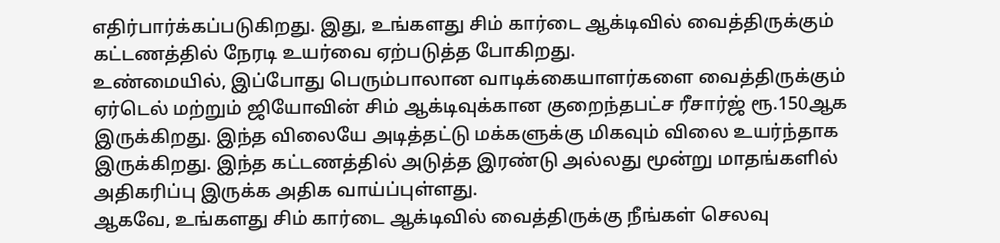எதிர்பார்க்கப்படுகிறது. இது, உங்களது சிம் கார்டை ஆக்டிவில் வைத்திருக்கும் கட்டணத்தில் நேரடி உயர்வை ஏற்படுத்த போகிறது.
உண்மையில், இப்போது பெரும்பாலான வாடிக்கையாளர்களை வைத்திருக்கும் ஏர்டெல் மற்றும் ஜியோவின் சிம் ஆக்டிவுக்கான குறைந்தபட்ச ரீசார்ஜ் ரூ.150ஆக இருக்கிறது. இந்த விலையே அடித்தட்டு மக்களுக்கு மிகவும் விலை உயர்ந்தாக இருக்கிறது. இந்த கட்டணத்தில் அடுத்த இரண்டு அல்லது மூன்று மாதங்களில் அதிகரிப்பு இருக்க அதிக வாய்ப்புள்ளது.
ஆகவே, உங்களது சிம் கார்டை ஆக்டிவில் வைத்திருக்கு நீங்கள் செலவு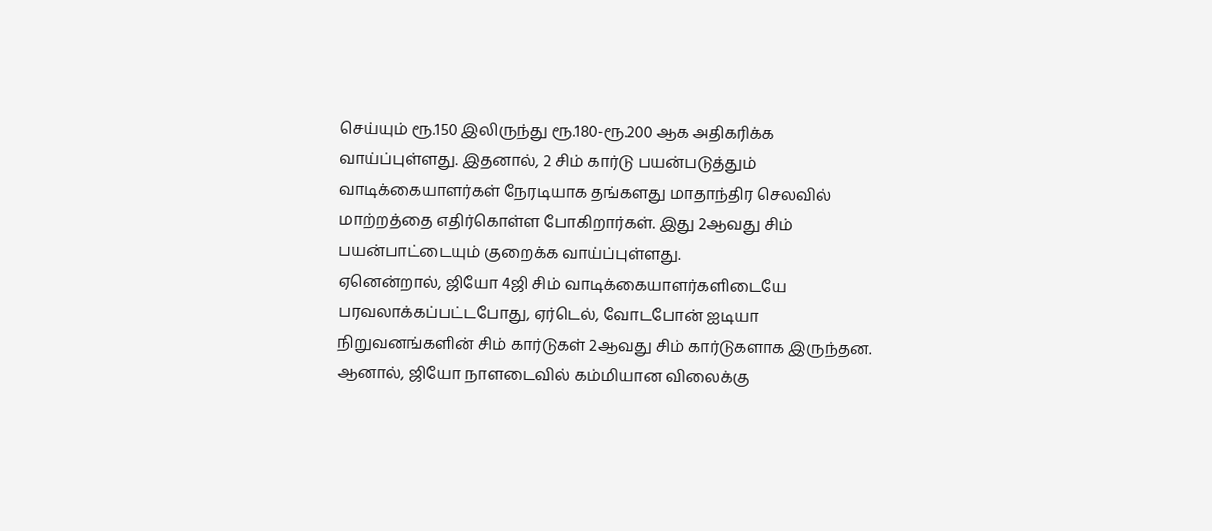செய்யும் ரூ.150 இலிருந்து ரூ.180-ரூ.200 ஆக அதிகரிக்க வாய்ப்புள்ளது. இதனால், 2 சிம் கார்டு பயன்படுத்தும் வாடிக்கையாளர்கள் நேரடியாக தங்களது மாதாந்திர செலவில் மாற்றத்தை எதிர்கொள்ள போகிறார்கள். இது 2ஆவது சிம் பயன்பாட்டையும் குறைக்க வாய்ப்புள்ளது.
ஏனென்றால், ஜியோ 4ஜி சிம் வாடிக்கையாளர்களிடையே பரவலாக்கப்பட்டபோது, ஏர்டெல், வோடபோன் ஐடியா நிறுவனங்களின் சிம் கார்டுகள் 2ஆவது சிம் கார்டுகளாக இருந்தன. ஆனால், ஜியோ நாளடைவில் கம்மியான விலைக்கு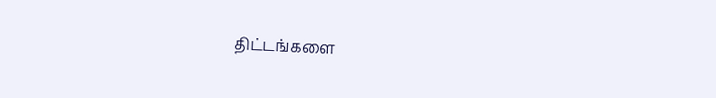திட்டங்களை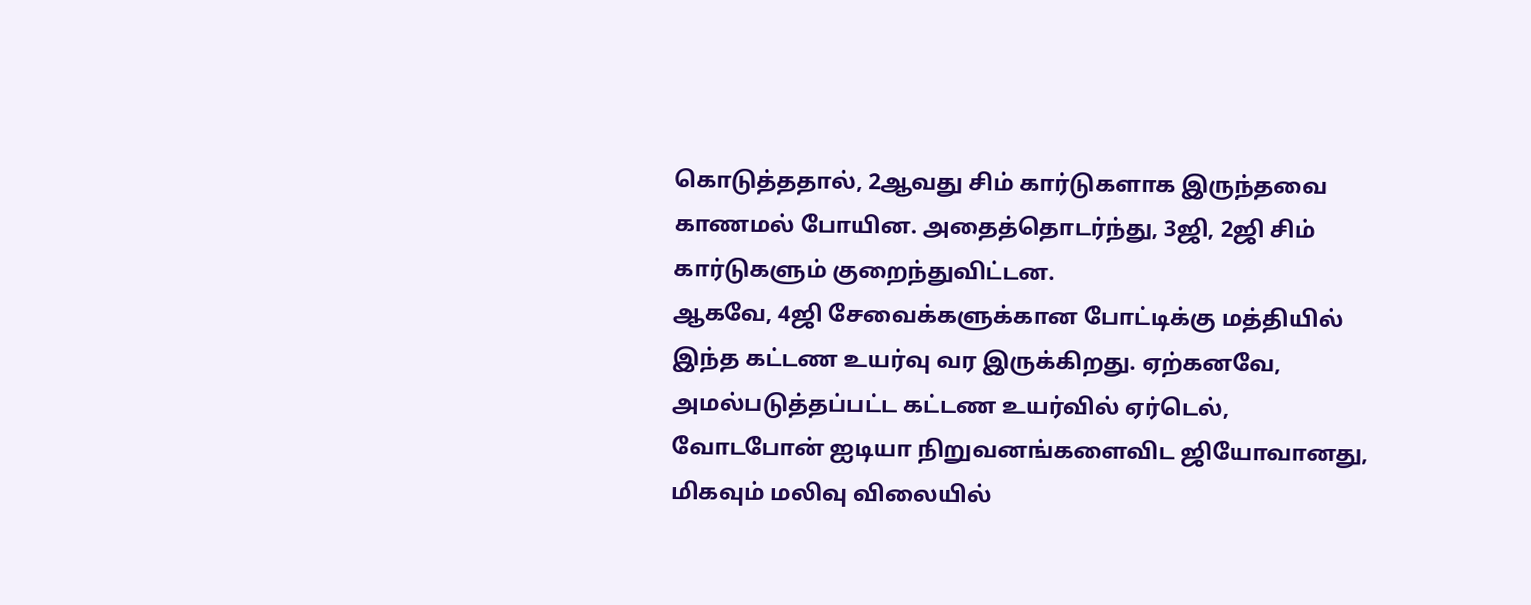கொடுத்ததால், 2ஆவது சிம் கார்டுகளாக இருந்தவை காணமல் போயின. அதைத்தொடர்ந்து, 3ஜி, 2ஜி சிம் கார்டுகளும் குறைந்துவிட்டன.
ஆகவே, 4ஜி சேவைக்களுக்கான போட்டிக்கு மத்தியில் இந்த கட்டண உயர்வு வர இருக்கிறது. ஏற்கனவே, அமல்படுத்தப்பட்ட கட்டண உயர்வில் ஏர்டெல், வோடபோன் ஐடியா நிறுவனங்களைவிட ஜியோவானது, மிகவும் மலிவு விலையில்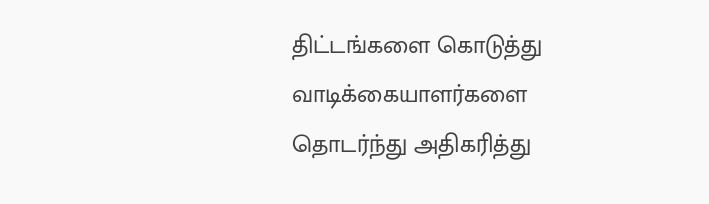திட்டங்களை கொடுத்து வாடிக்கையாளர்களை தொடர்ந்து அதிகரித்து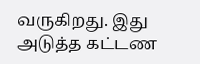வருகிறது. இது அடுத்த கட்டண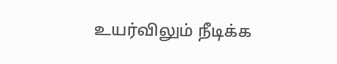உயர்விலும் நீடிக்க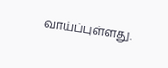வாய்ப்புள்ளது.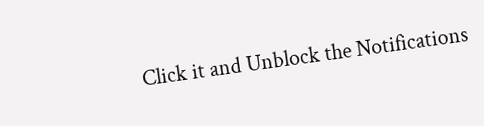Click it and Unblock the Notifications